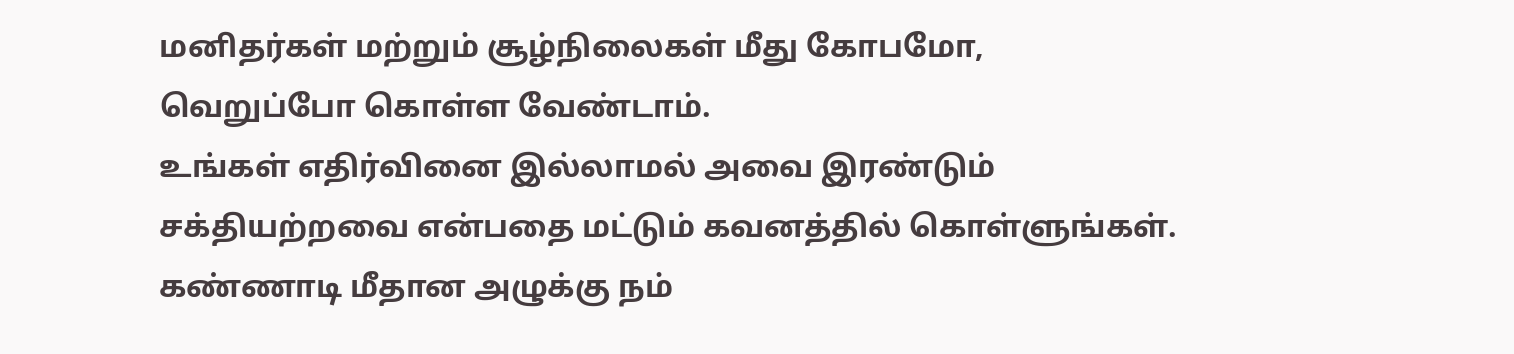மனிதர்கள் மற்றும் சூழ்நிலைகள் மீது கோபமோ, வெறுப்போ கொள்ள வேண்டாம்.
உங்கள் எதிர்வினை இல்லாமல் அவை இரண்டும் சக்தியற்றவை என்பதை மட்டும் கவனத்தில் கொள்ளுங்கள்.
கண்ணாடி மீதான அழுக்கு நம்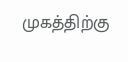முகத்திற்கு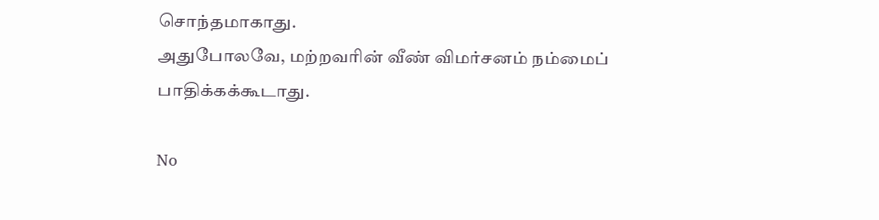சொந்தமாகாது.
அதுபோலவே, மற்றவரின் வீண் விமர்சனம் நம்மைப் பாதிக்கக்கூடாது.

No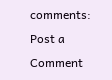comments:
Post a Comment